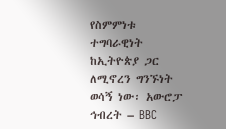የስምምነቱ ተግባራዊነት ከኢትዮጵያ ጋር ለሚኖረን ግንኙነት ወሳኝ ነው፡ አውሮፓ ኅብረት – BBC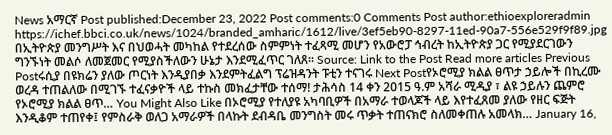News አማርኛ Post published:December 23, 2022 Post comments:0 Comments Post author:ethioexploreradmin https://ichef.bbci.co.uk/news/1024/branded_amharic/1612/live/3ef5eb90-8297-11ed-90a7-556e529f9f89.jpg በኢትዮጵያ መንግሥት እና በህወሓት መካከል የተደረሰው ስምምነት ተፈጻሚ መሆን የአውሮፓ ኅብረት ከኢትዮጵያ ጋር የሚያደርገውን ግንኙነት መልሶ ለመጀመር የሚያስችለውን ሁኔታ እንደሚፈጥር ገለጸ። Source: Link to the Post Read more articles Previous Postሩሲያ በዩክሬን ያለው ጦርነት እንዲያበቃ እንደምትፈልግ ፕሬዝዳንት ፑቲን ተናገሩ Next Postየኦሮሚያ ክልል ፀጥታ ኃይሎች በኪረሙ ወረዳ ተጠልለው በሚገኙ ተፈናቃዮች ላይ ተኩስ መክፈታቸው ተሰማ! ታሕሳስ 14 ቀን 2015 ዓ.ም አሻራ ሚዲያ ፣ ልዩ ኃይሉን ጨምሮ የኦሮሚያ ክልል ፀጥ… You Might Also Like በኦሮሚያ የተለያዩ አካባቢዎች በአማራ ተወላጆች ላይ እየተፈጸመ ያለው የዘር ፍጅት እንዲቆም ተጠየቀ፤ የምስራቅ ወለጋ አማራዎች በላኩት ደብዳቤ መንግስት መሩ ጥቃት ተጠናክሮ ስለመቀጠሉ አመላክ… January 16,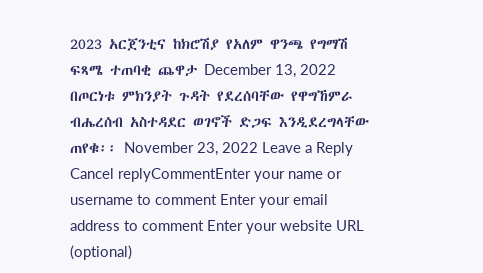2023 አርጀንቲና ከክሮሽያ የአለም ዋንጫ የግማሽ ፍጻሜ ተጠባቂ ጨዋታ December 13, 2022 በጦርነቱ ምክንያት ጉዳት የደረሰባቸው የዋግኸምራ ብሔረሰብ አስተዳደር ወገኖች ድጋፍ እንዲደረግላቸው ጠየቁ፡፡ November 23, 2022 Leave a Reply Cancel replyCommentEnter your name or username to comment Enter your email address to comment Enter your website URL (optional)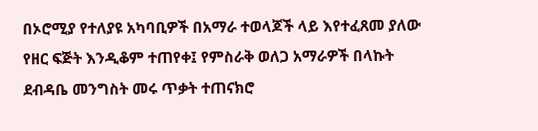በኦሮሚያ የተለያዩ አካባቢዎች በአማራ ተወላጆች ላይ እየተፈጸመ ያለው የዘር ፍጅት እንዲቆም ተጠየቀ፤ የምስራቅ ወለጋ አማራዎች በላኩት ደብዳቤ መንግስት መሩ ጥቃት ተጠናክሮ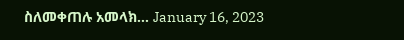ስለመቀጠሉ አመላክ… January 16, 2023